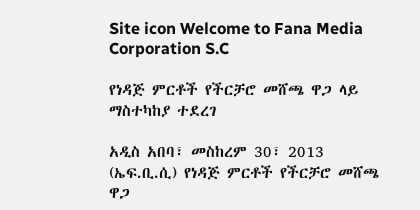Site icon Welcome to Fana Media Corporation S.C

የነዳጅ ምርቶች የችርቻሮ መሸጫ ዋጋ ላይ ማስተካከያ ተደረገ

አዲስ አበባ፣ መስከረም 30፣ 2013 (ኤፍ.ቢ.ሲ) የነዳጅ ምርቶች የችርቻሮ መሸጫ ዋጋ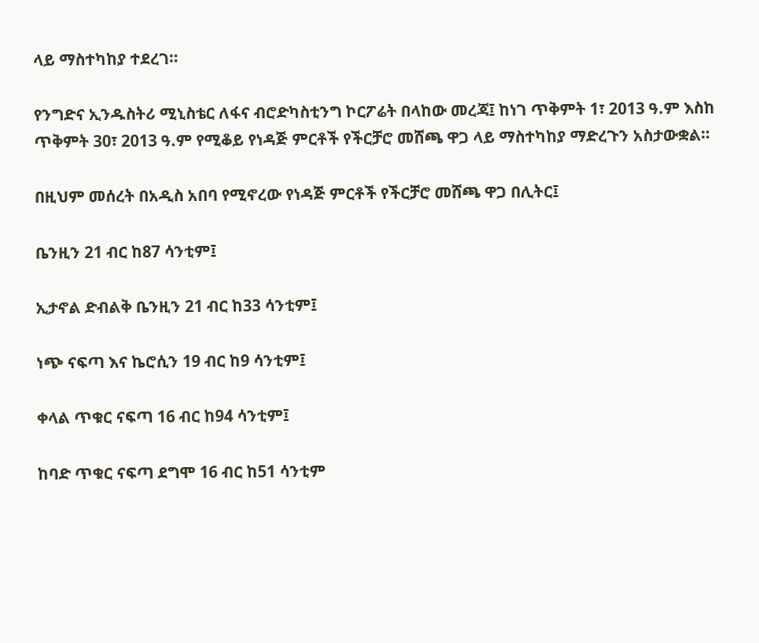ላይ ማስተካከያ ተደረገ።

የንግድና ኢንዱስትሪ ሚኒስቴር ለፋና ብሮድካስቲንግ ኮርፖሬት በላከው መረጃ፤ ከነገ ጥቅምት 1፣ 2013 ዓ.ም እስከ ጥቅምት 30፣ 2013 ዓ.ም የሚቆይ የነዳጅ ምርቶች የችርቻሮ መሸጫ ዋጋ ላይ ማስተካከያ ማድረጉን አስታውቋል።

በዚህም መሰረት በአዲስ አበባ የሚኖረው የነዳጅ ምርቶች የችርቻሮ መሸጫ ዋጋ በሊትር፤

ቤንዚን 21 ብር ከ87 ሳንቲም፤

ኢታኖል ድብልቅ ቤንዚን 21 ብር ከ33 ሳንቲም፤

ነጭ ናፍጣ እና ኬሮሲን 19 ብር ከ9 ሳንቲም፤

ቀላል ጥቁር ናፍጣ 16 ብር ከ94 ሳንቲም፤

ከባድ ጥቁር ናፍጣ ደግሞ 16 ብር ከ51 ሳንቲም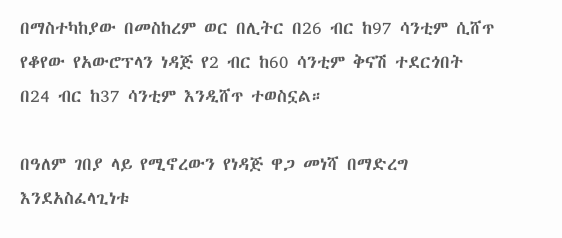በማስተካከያው በመስከረም ወር በሊትር በ26 ብር ከ97 ሳንቲም ሲሸጥ የቆየው የአውሮፕላን ነዳጅ የ2 ብር ከ60 ሳንቲም ቅናሽ ተደርጎበት በ24 ብር ከ37 ሳንቲም እንዲሸጥ ተወስኗል።

በዓለም ገበያ ላይ የሚኖረውን የነዳጅ ዋጋ መነሻ በማድረግ እንደአስፈላጊነቱ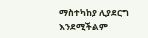ማስተካከያ ሊያደርግ እንደሚችልም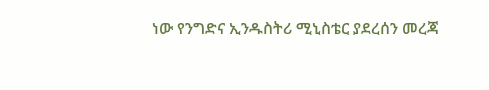ነው የንግድና ኢንዱስትሪ ሚኒስቴር ያደረሰን መረጃ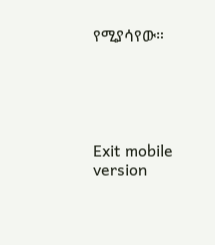የሚያሳየው።





Exit mobile version